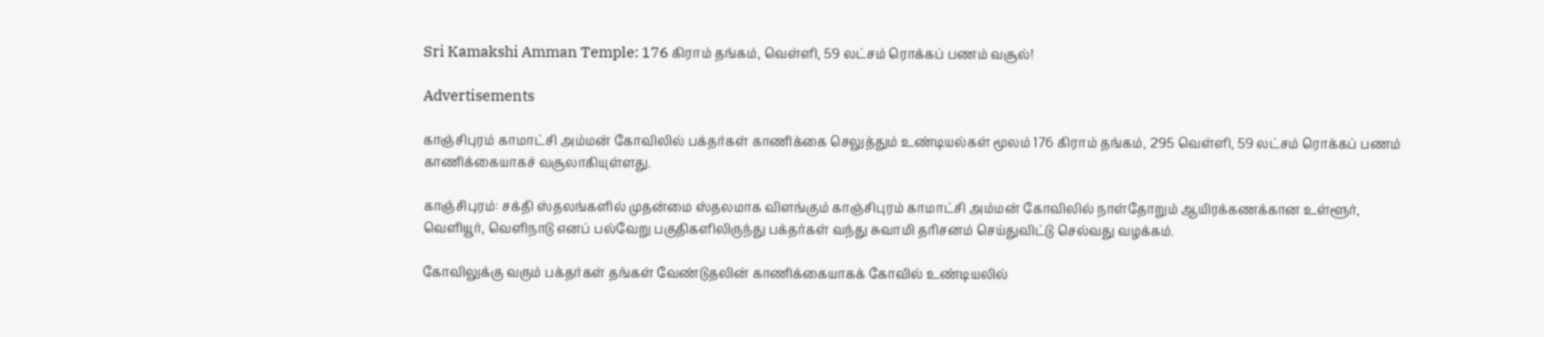Sri Kamakshi Amman Temple: 176 கிராம் தங்கம், வெள்ளி, 59 லட்சம் ரொக்கப் பணம் வசூல்!

Advertisements

காஞ்சிபுரம் காமாட்சி அம்மன் கோவிலில் பக்தர்கள் காணிக்கை செலுத்தும் உண்டியல்கள் மூலம் 176 கிராம் தங்கம், 295 வெள்ளி, 59 லட்சம் ரொக்கப் பணம் காணிக்கையாகச் வசூலாகியுள்ளது.

காஞ்சிபுரம்: சக்தி ஸ்தலங்களில் முதன்மை ஸ்தலமாக விளங்கும் காஞ்சிபுரம் காமாட்சி அம்மன் கோவிலில் நாள்தோறும் ஆயிரக்கணக்கான உள்ளூர், வெளியூர், வெளிநாடு எனப் பல்வேறு பகுதிகளிலிருந்து பக்தர்கள் வந்து சுவாமி தரிசனம் செய்துவிட்டு செல்வது வழக்கம்.

கோவிலுக்கு வரும் பக்தர்கள் தங்கள் வேண்டுதலின் காணிக்கையாகக் கோவில் உண்டியலில்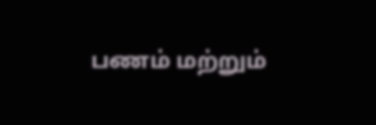பணம் மற்றும்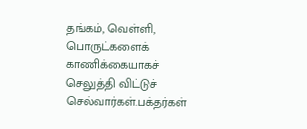தங்கம், வெள்ளி, பொருட்களைக் காணிக்கையாகச் செலுத்தி விட்டுச் செல்வார்கள்.பக்தர்கள்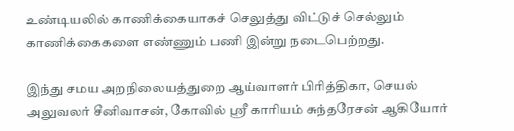உண்டியலில் காணிக்கையாகச் செலுத்து விட்டுச் செல்லும் காணிக்கைகளை எண்ணும் பணி இன்று நடைபெற்றது.

இந்து சமய அறநிலையத்துறை ஆய்வாளர் பிரித்திகா, செயல் அலுவலர் சீனிவாசன், கோவில் ஸ்ரீ காரியம் சுந்தரேசன் ஆகியோர்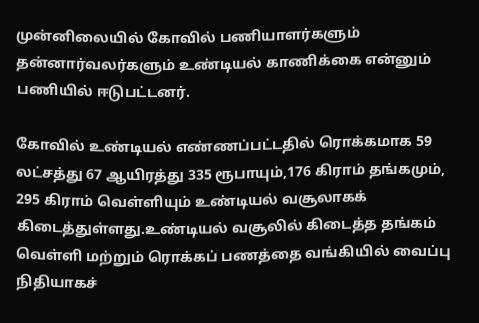முன்னிலையில் கோவில் பணியாளர்களும் தன்னார்வலர்களும் உண்டியல் காணிக்கை என்னும் பணியில் ஈடுபட்டனர்.

கோவில் உண்டியல் எண்ணப்பட்டதில் ரொக்கமாக 59 லட்சத்து 67 ஆயிரத்து 335 ரூபாயும்,176 கிராம் தங்கமும், 295 கிராம் வெள்ளியும் உண்டியல் வசூலாகக் கிடைத்துள்ளது.உண்டியல் வசூலில் கிடைத்த தங்கம் வெள்ளி மற்றும் ரொக்கப் பணத்தை வங்கியில் வைப்பு நிதியாகச்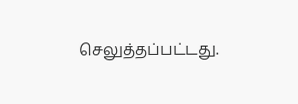செலுத்தப்பட்டது.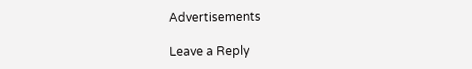Advertisements

Leave a Reply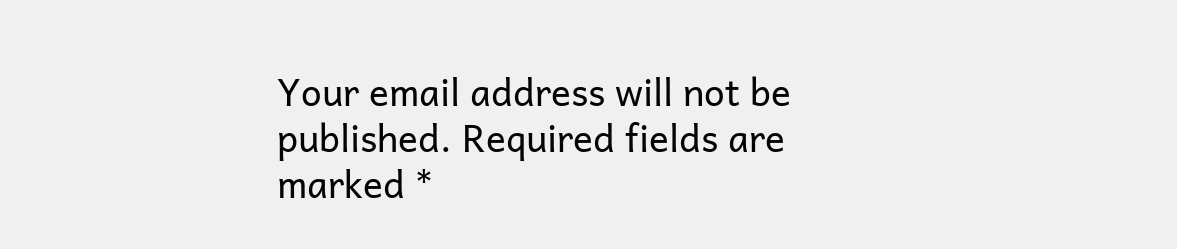Your email address will not be published. Required fields are marked *